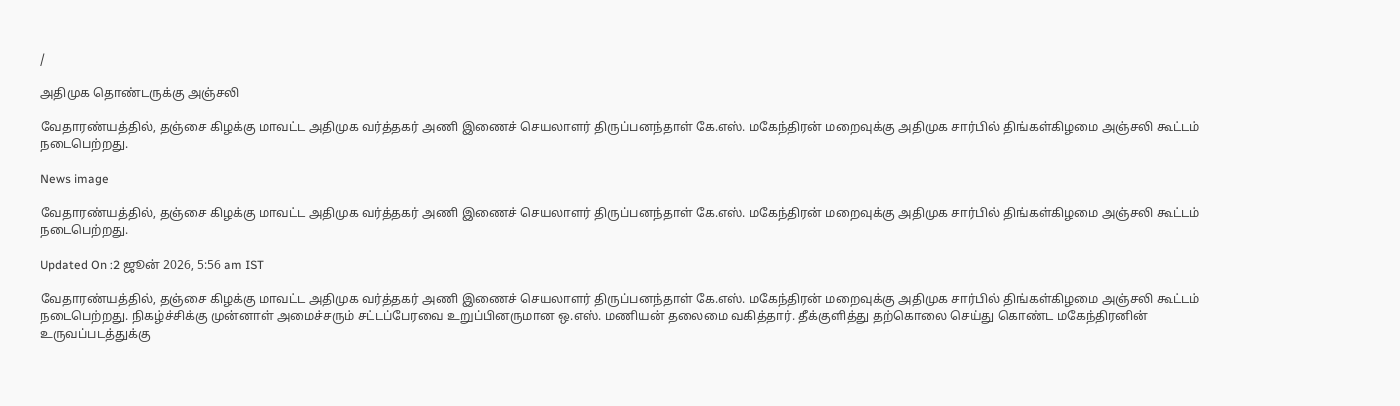/

அதிமுக தொண்டருக்கு அஞ்சலி

வேதாரண்யத்தில், தஞ்சை கிழக்கு மாவட்ட அதிமுக வர்த்தகர் அணி இணைச் செயலாளர் திருப்பனந்தாள் கே.எஸ். மகேந்திரன் மறைவுக்கு அதிமுக சார்பில் திங்கள்கிழமை அஞ்சலி கூட்டம் நடைபெற்றது.

News image

வேதாரண்யத்தில், தஞ்சை கிழக்கு மாவட்ட அதிமுக வர்த்தகர் அணி இணைச் செயலாளர் திருப்பனந்தாள் கே.எஸ். மகேந்திரன் மறைவுக்கு அதிமுக சார்பில் திங்கள்கிழமை அஞ்சலி கூட்டம் நடைபெற்றது.

Updated On :2 ஜூன் 2026, 5:56 am IST

வேதாரண்யத்தில், தஞ்சை கிழக்கு மாவட்ட அதிமுக வர்த்தகர் அணி இணைச் செயலாளர் திருப்பனந்தாள் கே.எஸ். மகேந்திரன் மறைவுக்கு அதிமுக சார்பில் திங்கள்கிழமை அஞ்சலி கூட்டம் நடைபெற்றது. நிகழ்ச்சிக்கு முன்னாள் அமைச்சரும் சட்டப்பேரவை உறுப்பினருமான ஒ.எஸ். மணியன் தலைமை வகித்தார். தீக்குளித்து தற்கொலை செய்து கொண்ட மகேந்திரனின் உருவப்படத்துக்கு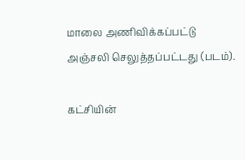மாலை அணிவிக்கப்பட்டு அஞ்சலி செலுத்தப்பட்டது (படம்).

கட்சியின்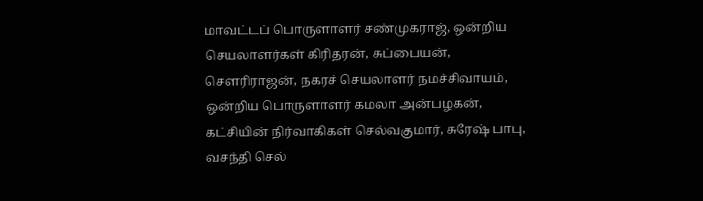மாவட்டப் பொருளாளர் சண்முகராஜ், ஒன்றிய செயலாளர்கள் கிரிதரன், சுப்பையன், சௌரிராஜன், நகரச் செயலாளர் நமச்சிவாயம், ஒன்றிய பொருளாளர் கமலா அன்பழகன், கட்சியின் நிர்வாகிகள் செல்வகுமார், சுரேஷ் பாபு, வசந்தி செல்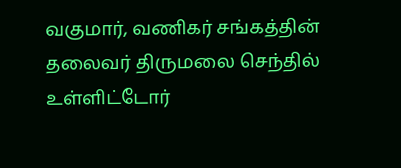வகுமார், வணிகர் சங்கத்தின் தலைவர் திருமலை செந்தில் உள்ளிட்டோர்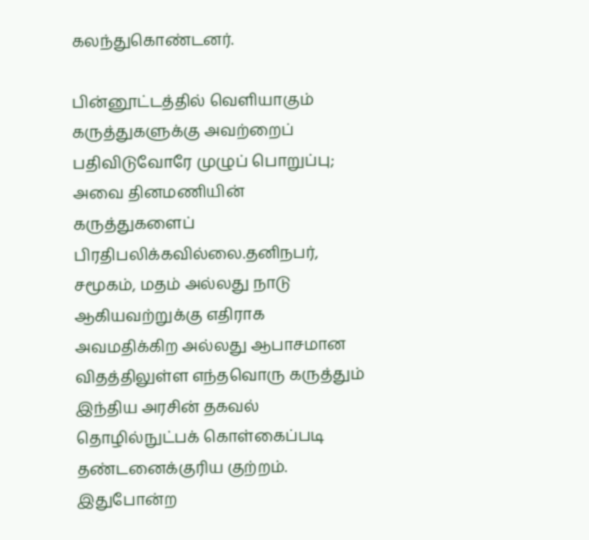கலந்துகொண்டனர்.

பின்னூட்டத்தில் வெளியாகும் கருத்துகளுக்கு அவற்றைப் பதிவிடுவோரே முழுப் பொறுப்பு; அவை தினமணியின் கருத்துகளைப் பிரதிபலிக்கவில்லை.தனிநபர், சமூகம், மதம் அல்லது நாடு ஆகியவற்றுக்கு எதிராக அவமதிக்கிற அல்லது ஆபாசமான விதத்திலுள்ள எந்தவொரு கருத்தும் இந்திய அரசின் தகவல் தொழில்நுட்பக் கொள்கைப்படி தண்டனைக்குரிய குற்றம். இதுபோன்ற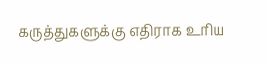கருத்துகளுக்கு எதிராக உரிய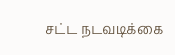சட்ட நடவடிக்கை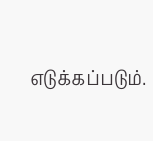எடுக்கப்படும்.